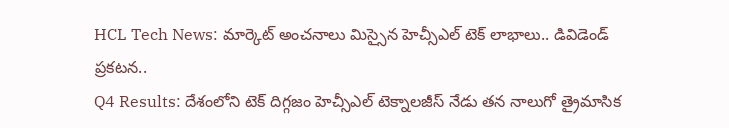HCL Tech News: మార్కెట్ అంచనాలు మిస్సైన హెచ్సీఎల్ టెక్ లాభాలు.. డివిడెండ్ ప్రకటన..
Q4 Results: దేశంలోని టెక్ దిగ్గజం హెచ్సీఎల్ టెక్నాలజీస్ నేడు తన నాలుగో త్రైమాసిక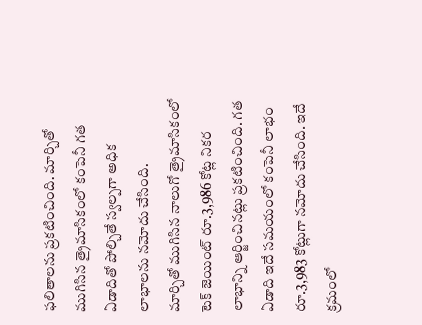ఫలితాలను ప్రకటించింది. మార్చితో ముగిసిన త్రైమాసికంలో కంపెనీ గత ఏడాదితో పోల్చితే స్వల్పగా అధిక లాభాలను నమోదు చేసింది.
మార్చితో ముగిసిన నాలుగో త్రైమాసికంలో టెక్ జెయింట్ రూ.3,986 కోట్ల నికర లాభాన్ని ఆర్జించినట్లు ప్రకటించింది. గత ఏడాది ఇదే సమయంలో కంపెనీ లాభం రూ.3,983 కోట్లుగా నమోదు చేసింది. ఇదే క్రమంలో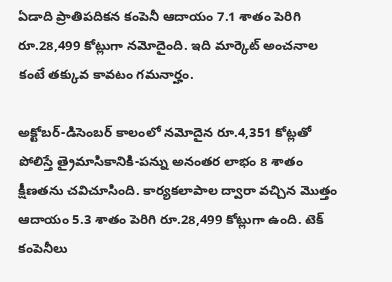ఏడాది ప్రాతిపదికన కంపెనీ ఆదాయం 7.1 శాతం పెరిగి రూ.28,499 కోట్లుగా నమోదైంది. ఇది మార్కెట్ అంచనాల కంటే తక్కువ కావటం గమనార్హం.

అక్టోబర్-డిసెంబర్ కాలంలో నమోదైన రూ.4,351 కోట్లతో పోలిస్తే త్రైమాసికానికి-పన్ను అనంతర లాభం 8 శాతం క్షీణతను చవిచూసింది. కార్యకలాపాల ద్వారా వచ్చిన మొత్తం ఆదాయం 5.3 శాతం పెరిగి రూ.28,499 కోట్లుగా ఉంది. టెక్ కంపెనీలు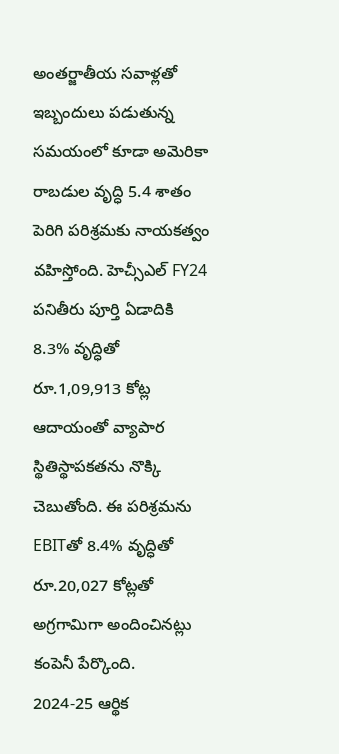అంతర్జాతీయ సవాళ్లతో ఇబ్బందులు పడుతున్న సమయంలో కూడా అమెరికా రాబడుల వృద్ధి 5.4 శాతం పెరిగి పరిశ్రమకు నాయకత్వం వహిస్తోంది. హెచ్సీఎల్ FY24 పనితీరు పూర్తి ఏడాదికి 8.3% వృద్ధితో రూ.1,09,913 కోట్ల ఆదాయంతో వ్యాపార స్థితిస్థాపకతను నొక్కి చెబుతోంది. ఈ పరిశ్రమను EBITతో 8.4% వృద్ధితో రూ.20,027 కోట్లతో అగ్రగామిగా అందించినట్లు కంపెనీ పేర్కొంది.
2024-25 ఆర్థిక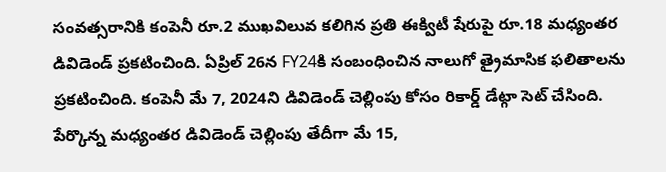సంవత్సరానికి కంపెనీ రూ.2 ముఖవిలువ కలిగిన ప్రతి ఈక్విటీ షేరుపై రూ.18 మధ్యంతర డివిడెండ్ ప్రకటించింది. ఏప్రిల్ 26న FY24కి సంబంధించిన నాలుగో త్రైమాసిక ఫలితాలను ప్రకటించింది. కంపెనీ మే 7, 2024ని డివిడెండ్ చెల్లింపు కోసం రికార్డ్ డేట్గా సెట్ చేసింది. పేర్కొన్న మధ్యంతర డివిడెండ్ చెల్లింపు తేదీగా మే 15,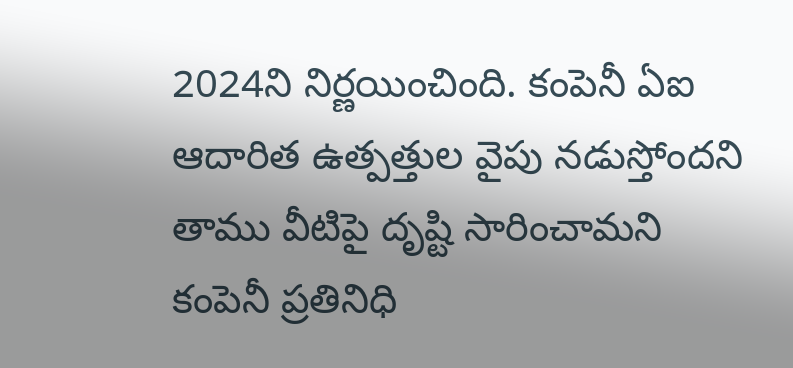2024ని నిర్ణయించింది. కంపెనీ ఏఐ ఆదారిత ఉత్పత్తుల వైపు నడుస్తోందని తాము వీటిపై దృష్టి సారించామని కంపెనీ ప్రతినిధి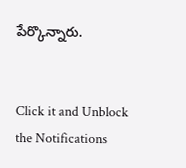పేర్కొన్నారు.


Click it and Unblock the Notifications